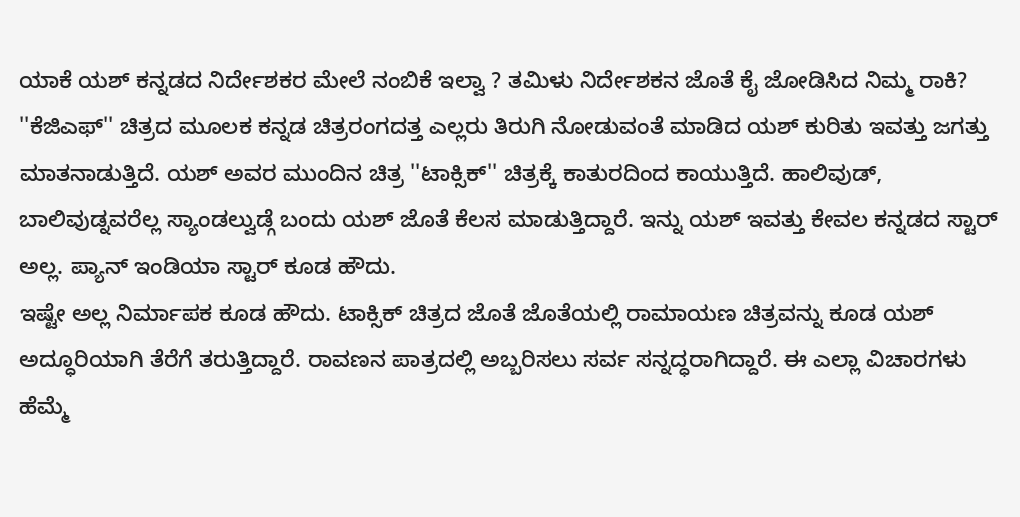ಯಾಕೆ ಯಶ್ ಕನ್ನಡದ ನಿರ್ದೇಶಕರ ಮೇಲೆ ನಂಬಿಕೆ ಇಲ್ವಾ ? ತಮಿಳು ನಿರ್ದೇಶಕನ ಜೊತೆ ಕೈ ಜೋಡಿಸಿದ ನಿಮ್ಮ ರಾಕಿ?
''ಕೆಜಿಎಫ್'' ಚಿತ್ರದ ಮೂಲಕ ಕನ್ನಡ ಚಿತ್ರರಂಗದತ್ತ ಎಲ್ಲರು ತಿರುಗಿ ನೋಡುವಂತೆ ಮಾಡಿದ ಯಶ್ ಕುರಿತು ಇವತ್ತು ಜಗತ್ತು ಮಾತನಾಡುತ್ತಿದೆ. ಯಶ್ ಅವರ ಮುಂದಿನ ಚಿತ್ರ ''ಟಾಕ್ಸಿಕ್'' ಚಿತ್ರಕ್ಕೆ ಕಾತುರದಿಂದ ಕಾಯುತ್ತಿದೆ. ಹಾಲಿವುಡ್, ಬಾಲಿವುಡ್ನವರೆಲ್ಲ ಸ್ಯಾಂಡಲ್ವುಡ್ಗೆ ಬಂದು ಯಶ್ ಜೊತೆ ಕೆಲಸ ಮಾಡುತ್ತಿದ್ದಾರೆ. ಇನ್ನು ಯಶ್ ಇವತ್ತು ಕೇವಲ ಕನ್ನಡದ ಸ್ಟಾರ್ ಅಲ್ಲ. ಪ್ಯಾನ್ ಇಂಡಿಯಾ ಸ್ಟಾರ್ ಕೂಡ ಹೌದು.
ಇಷ್ಟೇ ಅಲ್ಲ ನಿರ್ಮಾಪಕ ಕೂಡ ಹೌದು. ಟಾಕ್ಸಿಕ್ ಚಿತ್ರದ ಜೊತೆ ಜೊತೆಯಲ್ಲಿ ರಾಮಾಯಣ ಚಿತ್ರವನ್ನು ಕೂಡ ಯಶ್ ಅದ್ಧೂರಿಯಾಗಿ ತೆರೆಗೆ ತರುತ್ತಿದ್ದಾರೆ. ರಾವಣನ ಪಾತ್ರದಲ್ಲಿ ಅಬ್ಬರಿಸಲು ಸರ್ವ ಸನ್ನದ್ಧರಾಗಿದ್ದಾರೆ. ಈ ಎಲ್ಲಾ ವಿಚಾರಗಳು ಹೆಮ್ಮೆ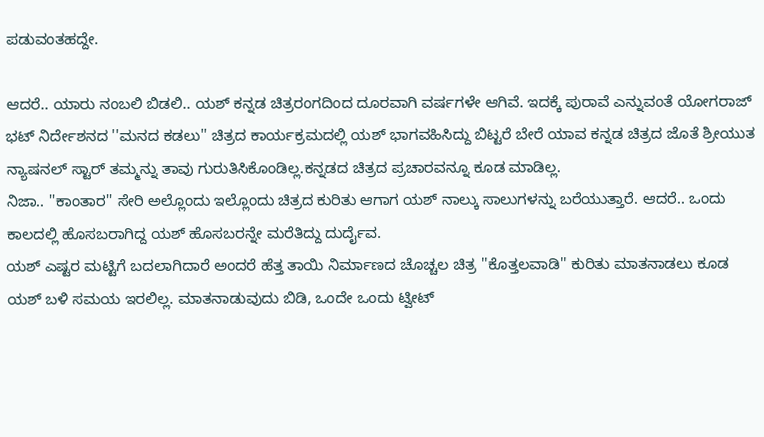ಪಡುವಂತಹದ್ದೇ.

ಆದರೆ.. ಯಾರು ನಂಬಲಿ ಬಿಡಲಿ.. ಯಶ್ ಕನ್ನಡ ಚಿತ್ರರಂಗದಿಂದ ದೂರವಾಗಿ ವರ್ಷಗಳೇ ಆಗಿವೆ. ಇದಕ್ಕೆ ಪುರಾವೆ ಎನ್ನುವಂತೆ ಯೋಗರಾಜ್ ಭಟ್ ನಿರ್ದೇಶನದ ''ಮನದ ಕಡಲು'' ಚಿತ್ರದ ಕಾರ್ಯಕ್ರಮದಲ್ಲಿ ಯಶ್ ಭಾಗವಹಿಸಿದ್ದು ಬಿಟ್ಟರೆ ಬೇರೆ ಯಾವ ಕನ್ನಡ ಚಿತ್ರದ ಜೊತೆ ಶ್ರೀಯುತ ನ್ಯಾಷನಲ್ ಸ್ಟಾರ್ ತಮ್ಮನ್ನು ತಾವು ಗುರುತಿಸಿಕೊಂಡಿಲ್ಲ.ಕನ್ನಡದ ಚಿತ್ರದ ಪ್ರಚಾರವನ್ನೂ ಕೂಡ ಮಾಡಿಲ್ಲ.
ನಿಜಾ.. ''ಕಾಂತಾರ'' ಸೇರಿ ಅಲ್ಲೊಂದು ಇಲ್ಲೊಂದು ಚಿತ್ರದ ಕುರಿತು ಆಗಾಗ ಯಶ್ ನಾಲ್ಕು ಸಾಲುಗಳನ್ನು ಬರೆಯುತ್ತಾರೆ. ಆದರೆ.. ಒಂದು ಕಾಲದಲ್ಲಿ ಹೊಸಬರಾಗಿದ್ದ ಯಶ್ ಹೊಸಬರನ್ನೇ ಮರೆತಿದ್ದು ದುರ್ದೈವ.
ಯಶ್ ಎಷ್ಟರ ಮಟ್ಟಿಗೆ ಬದಲಾಗಿದಾರೆ ಅಂದರೆ ಹೆತ್ತ ತಾಯಿ ನಿರ್ಮಾಣದ ಚೊಚ್ಚಲ ಚಿತ್ರ ''ಕೊತ್ತಲವಾಡಿ'' ಕುರಿತು ಮಾತನಾಡಲು ಕೂಡ ಯಶ್ ಬಳಿ ಸಮಯ ಇರಲಿಲ್ಲ. ಮಾತನಾಡುವುದು ಬಿಡಿ, ಒಂದೇ ಒಂದು ಟ್ವೀಟ್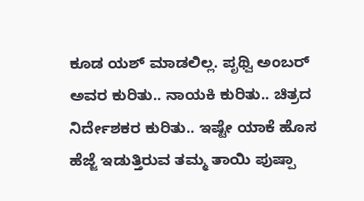ಕೂಡ ಯಶ್ ಮಾಡಲಿಲ್ಲ. ಪೃಥ್ವಿ ಅಂಬರ್ ಅವರ ಕುರಿತು.. ನಾಯಕಿ ಕುರಿತು.. ಚಿತ್ರದ ನಿರ್ದೇಶಕರ ಕುರಿತು.. ಇಷ್ಟೇ ಯಾಕೆ ಹೊಸ ಹೆಜ್ಜೆ ಇಡುತ್ತಿರುವ ತಮ್ಮ ತಾಯಿ ಪುಷ್ಪಾ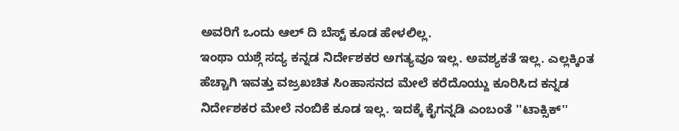ಅವರಿಗೆ ಒಂದು ಆಲ್ ದಿ ಬೆಸ್ಟ್ ಕೂಡ ಹೇಳಲಿಲ್ಲ.
ಇಂಥಾ ಯಶ್ಗೆ ಸದ್ಯ ಕನ್ನಡ ನಿರ್ದೇಶಕರ ಅಗತ್ಯವೂ ಇಲ್ಲ. ಅವಶ್ಯಕತೆ ಇಲ್ಲ. ಎಲ್ಲಕ್ಕಿಂತ ಹೆಚ್ಚಾಗಿ ಇವತ್ತು ವಜ್ರಖಚಿತ ಸಿಂಹಾಸನದ ಮೇಲೆ ಕರೆದೊಯ್ದು ಕೂರಿಸಿದ ಕನ್ನಡ ನಿರ್ದೇಶಕರ ಮೇಲೆ ನಂಬಿಕೆ ಕೂಡ ಇಲ್ಲ. ಇದಕ್ಕೆ ಕೈಗನ್ನಡಿ ಎಂಬಂತೆ ''ಟಾಕ್ಸಿಕ್''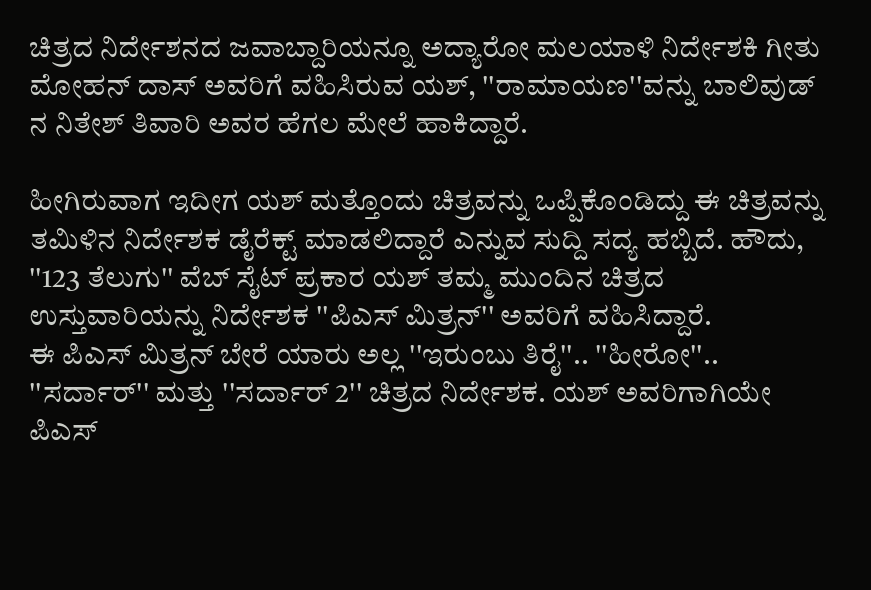ಚಿತ್ರದ ನಿರ್ದೇಶನದ ಜವಾಬ್ದಾರಿಯನ್ನೂ ಅದ್ಯಾರೋ ಮಲಯಾಳಿ ನಿರ್ದೇಶಕಿ ಗೀತು ಮೋಹನ್ ದಾಸ್ ಅವರಿಗೆ ವಹಿಸಿರುವ ಯಶ್, ''ರಾಮಾಯಣ''ವನ್ನು ಬಾಲಿವುಡ್ ನ ನಿತೇಶ್ ತಿವಾರಿ ಅವರ ಹೆಗಲ ಮೇಲೆ ಹಾಕಿದ್ದಾರೆ.

ಹೀಗಿರುವಾಗ ಇದೀಗ ಯಶ್ ಮತ್ತೊಂದು ಚಿತ್ರವನ್ನು ಒಪ್ಪಿಕೊಂಡಿದ್ದು ಈ ಚಿತ್ರವನ್ನು ತಮಿಳಿನ ನಿರ್ದೇಶಕ ಡೈರೆಕ್ಟ್ ಮಾಡಲಿದ್ದಾರೆ ಎನ್ನುವ ಸುದ್ದಿ ಸದ್ಯ ಹಬ್ಬಿದೆ. ಹೌದು, ''123 ತೆಲುಗು'' ವೆಬ್ ಸೈಟ್ ಪ್ರಕಾರ ಯಶ್ ತಮ್ಮ ಮುಂದಿನ ಚಿತ್ರದ ಉಸ್ತುವಾರಿಯನ್ನು ನಿರ್ದೇಶಕ ''ಪಿಎಸ್ ಮಿತ್ರನ್'' ಅವರಿಗೆ ವಹಿಸಿದ್ದಾರೆ.
ಈ ಪಿಎಸ್ ಮಿತ್ರನ್ ಬೇರೆ ಯಾರು ಅಲ್ಲ ''ಇರುಂಬು ತಿರೈ''.. ''ಹೀರೋ''.. ''ಸರ್ದಾರ್'' ಮತ್ತು ''ಸರ್ದಾರ್ 2'' ಚಿತ್ರದ ನಿರ್ದೇಶಕ. ಯಶ್ ಅವರಿಗಾಗಿಯೇ ಪಿಎಸ್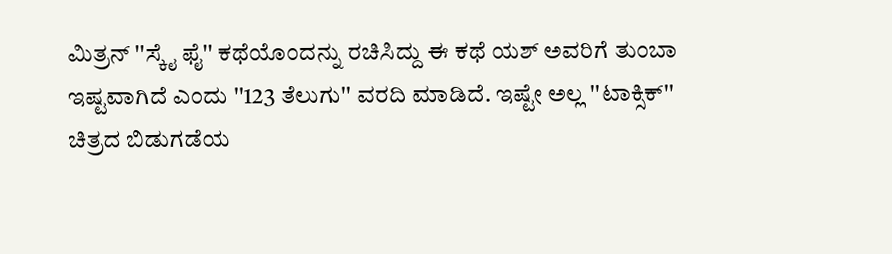ಮಿತ್ರನ್ ''ಸ್ಕೈ ಫೈ'' ಕಥೆಯೊಂದನ್ನು ರಚಿಸಿದ್ದು ಈ ಕಥೆ ಯಶ್ ಅವರಿಗೆ ತುಂಬಾ ಇಷ್ಟವಾಗಿದೆ ಎಂದು ''123 ತೆಲುಗು'' ವರದಿ ಮಾಡಿದೆ. ಇಷ್ಟೇ ಅಲ್ಲ ''ಟಾಕ್ಸಿಕ್'' ಚಿತ್ರದ ಬಿಡುಗಡೆಯ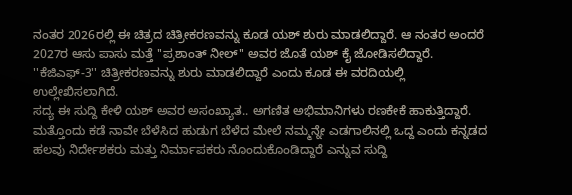ನಂತರ 2026ರಲ್ಲಿ ಈ ಚಿತ್ರದ ಚಿತ್ರೀಕರಣವನ್ನು ಕೂಡ ಯಶ್ ಶುರು ಮಾಡಲಿದ್ದಾರೆ. ಆ ನಂತರ ಅಂದರೆ 2027ರ ಆಸು ಪಾಸು ಮತ್ತೆ ''ಪ್ರಶಾಂತ್ ನೀಲ್'' ಅವರ ಜೊತೆ ಯಶ್ ಕೈ ಜೋಡಿಸಲಿದ್ದಾರೆ. ''ಕೆಜಿಎಫ್-3'' ಚಿತ್ರೀಕರಣವನ್ನು ಶುರು ಮಾಡಲಿದ್ದಾರೆ ಎಂದು ಕೂಡ ಈ ವರದಿಯಲ್ಲಿ ಉಲ್ಲೇಖಿಸಲಾಗಿದೆ.
ಸದ್ಯ ಈ ಸುದ್ದಿ ಕೇಳಿ ಯಶ್ ಅವರ ಅಸಂಖ್ಯಾತ.. ಅಗಣಿತ ಅಭಿಮಾನಿಗಳು ರಣಕೇಕೆ ಹಾಕುತ್ತಿದ್ದಾರೆ. ಮತ್ತೊಂದು ಕಡೆ ನಾವೇ ಬೆಳೆಸಿದ ಹುಡುಗ ಬೆಳೆದ ಮೇಲೆ ನಮ್ಮನ್ನೇ ಎಡಗಾಲಿನಲ್ಲಿ ಒದ್ದ ಎಂದು ಕನ್ನಡದ ಹಲವು ನಿರ್ದೇಶಕರು ಮತ್ತು ನಿರ್ಮಾಪಕರು ನೊಂದುಕೊಂಡಿದ್ದಾರೆ ಎನ್ನುವ ಸುದ್ದಿ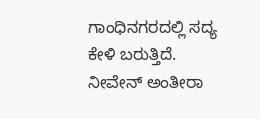ಗಾಂಧಿನಗರದಲ್ಲಿ ಸದ್ಯ ಕೇಳಿ ಬರುತ್ತಿದೆ. ನೀವೇನ್ ಅಂತೀರಾ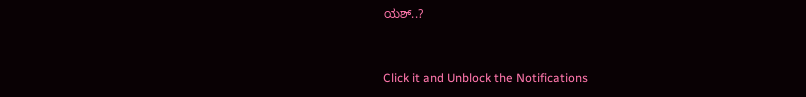ಯಶ್..?


Click it and Unblock the Notifications